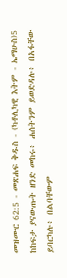መዝሙር 62:5 - መጽሐፍ ቅዱስ - (ካቶሊካዊ እትም - ኤማሁስ)5 ከከፍታ ያናውጡት ዘንድ መከሩ፥ ሐሰትንም ይወድዳሉ፥ በአፋቸው ይባርካሉ፥ በልባቸውም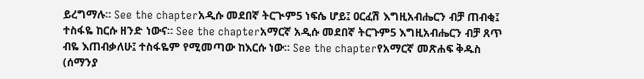ይረግማሉ። See the chapterአዲሱ መደበኛ ትርጒም5 ነፍሴ ሆይ፤ ዐርፈሽ እግዚአብሔርን ብቻ ጠብቂ፤ ተስፋዬ ከርሱ ዘንድ ነውና። See the chapterአማርኛ አዲሱ መደበኛ ትርጉም5 እግዚአብሔርን ብቻ ጸጥ ብዬ እጠብቃለሁ፤ ተስፋዬም የሚመጣው ከእርሱ ነው። See the chapterየአማርኛ መጽሐፍ ቅዱስ (ሰማንያ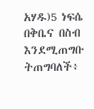አሃዱ)5 ነፍሴ በቅቤና በስብ እንደሚጠግቡ ትጠግባለች፥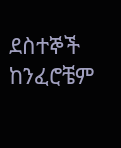ደስተኞች ከንፈሮቼም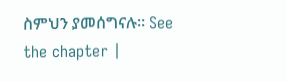ስምህን ያመሰግናሉ። See the chapter |